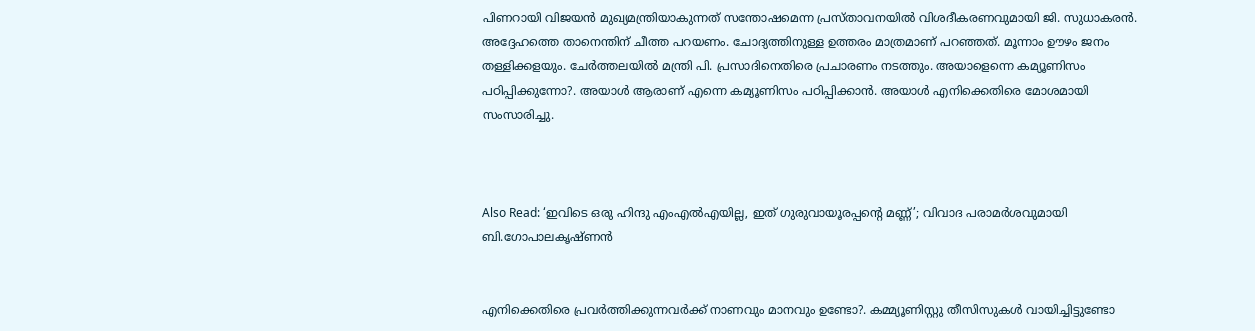പിണറായി വിജയന്‍ മുഖ്യമന്ത്രിയാകുന്നത് സന്തോഷമെന്ന പ്രസ്താവനയില്‍ വിശദീകരണവുമായി ജി. സുധാകരന്‍. അദ്ദേഹത്തെ താനെന്തിന് ചീത്ത പറയണം. ചോദ്യത്തിനുള്ള ഉത്തരം മാത്രമാണ് പറഞ്ഞത്. മൂന്നാം ഊഴം ജനം തള്ളിക്കളയും. ചേര്‍ത്തലയില്‍ മന്ത്രി പി. പ്രസാദിനെതിരെ പ്രചാരണം നടത്തും. അയാളെന്നെ കമ്യൂണിസം പഠിപ്പിക്കുന്നോ?. അയാള്‍ ആരാണ് എന്നെ കമ്യൂണിസം പഠിപ്പിക്കാന്‍. അയാള്‍ എനിക്കെതിരെ മോശമായി സംസാരിച്ചു.



Also Read: ‘ഇവിടെ ഒരു ഹിന്ദു എംഎൽഎയില്ല, ഇത് ഗുരുവായൂരപ്പന്‍റെ മണ്ണ്’; വിവാദ പരാമര്‍ശവുമായി ബി.ഗോപാലകൃഷ്‌ണൻ


എനിക്കെതിരെ പ്രവർത്തിക്കുന്നവർക്ക് നാണവും മാനവും ഉണ്ടോ?. കമ്മ്യൂണിസ്റ്റു തീസിസുകൾ വായിച്ചിട്ടുണ്ടോ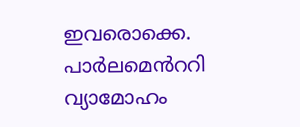ഇവരൊക്കെ. പാർലമെൻററി വ്യാമോഹം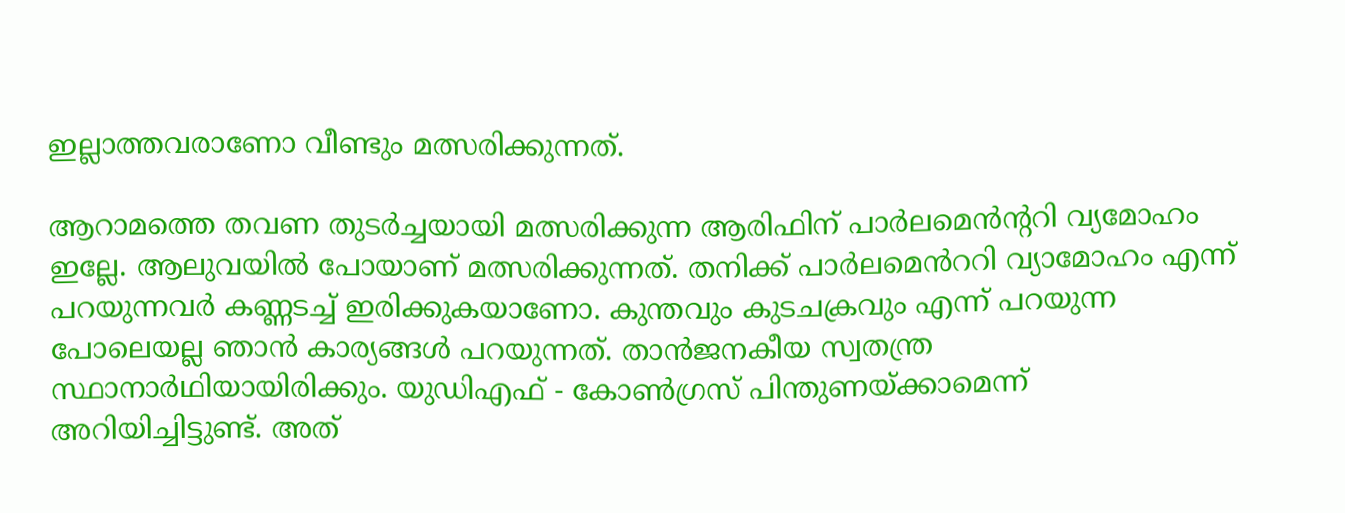ഇല്ലാത്തവരാണോ വീണ്ടും മത്സരിക്കുന്നത്.

ആറാമത്തെ തവണ തുടർച്ചയായി മത്സരിക്കുന്ന ആരിഫിന് പാർലമെൻന്ററി വ്യമോഹം ഇല്ലേ. ആലുവയിൽ പോയാണ് മത്സരിക്കുന്നത്. തനിക്ക് പാർലമെൻററി വ്യാമോഹം എന്ന് പറയുന്നവർ കണ്ണടച്ച് ഇരിക്കുകയാണോ. കുന്തവും കുടചക്രവും എന്ന് പറയുന്ന പോലെയല്ല ഞാൻ കാര്യങ്ങൾ പറയുന്നത്. താൻജനകീയ സ്വതന്ത്ര സ്ഥാനാർഥിയായിരിക്കും. യുഡിഎഫ് - കോൺഗ്രസ് പിന്തുണയ്ക്കാമെന്ന് അറിയിച്ചിട്ടുണ്ട്. അത്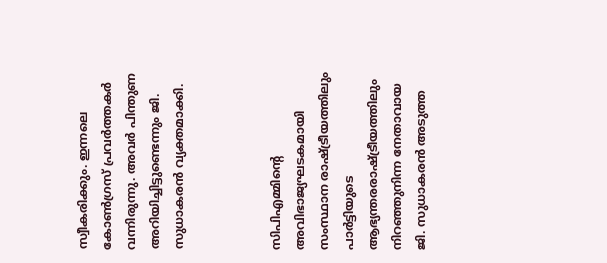സ്വീകരിക്കും. ഇന്നലെ കോൺഗ്രസ് പ്രവർത്തകർ വന്നിരുന്നു. അവർ പിന്തുണ അറിയിച്ചിട്ടുണ്ടെന്നും ജി. സുധാകരന്‍ വ്യക്തമാക്കി.



സിപിഎമ്മിന്റെ അവിഭാജ്യഘടകമായി സംസ്ഥാന രാഷ്ട്രീയത്തിലും പാർട്ടിയുടെ ആഭ്യന്തരരാഷ്ട്രീയത്തിലും നിറഞ്ഞുനിന്ന നേതാവായ ജി. സുധാകരന്‍ അടുത്ത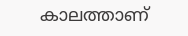കാലത്താണ്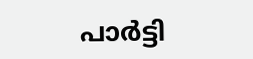പാര്‍ട്ടി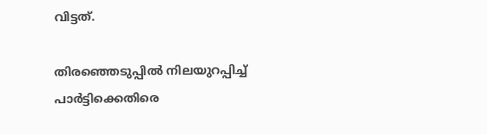വിട്ടത്.

തിരഞ്ഞെടുപ്പിൽ നിലയുറപ്പിച്ച് പാർട്ടിക്കെതിരെ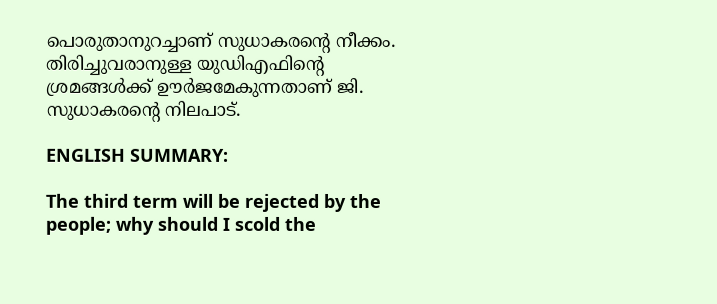പൊരുതാനുറച്ചാണ് സുധാകരന്റെ നീക്കം. തിരിച്ചുവരാനുള്ള യുഡിഎഫിന്റെ ശ്രമങ്ങൾക്ക് ഊർജമേകുന്നതാണ് ജി. സുധാകരന്റെ നിലപാട്.

ENGLISH SUMMARY:

The third term will be rejected by the people; why should I scold the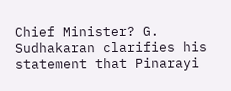Chief Minister? G. Sudhakaran clarifies his statement that Pinarayi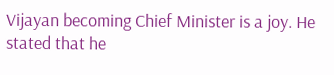Vijayan becoming Chief Minister is a joy. He stated that he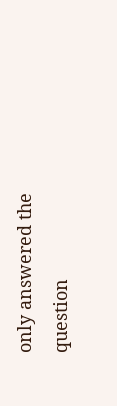only answered the question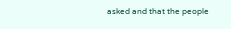asked and that the people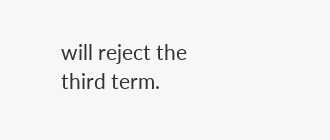will reject the third term.